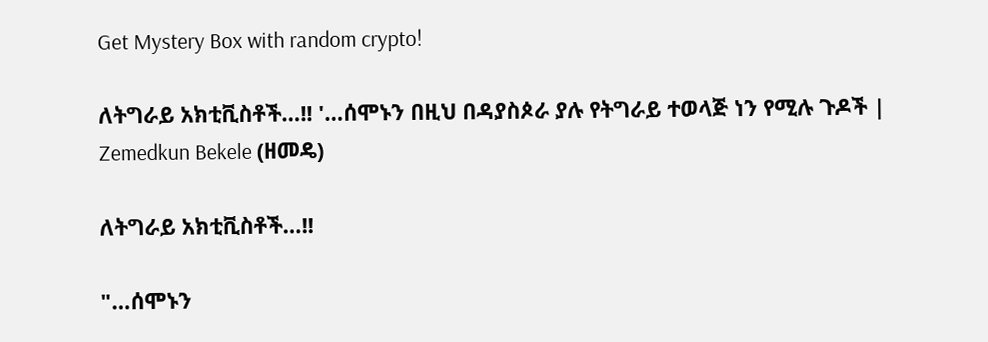Get Mystery Box with random crypto!

ለትግራይ አክቲቪስቶች…!! '…ሰሞኑን በዚህ በዳያስጶራ ያሉ የትግራይ ተወላጅ ነን የሚሉ ጉዶች | Zemedkun Bekele (ዘመዴ)

ለትግራይ አክቲቪስቶች…!!

"…ሰሞኑን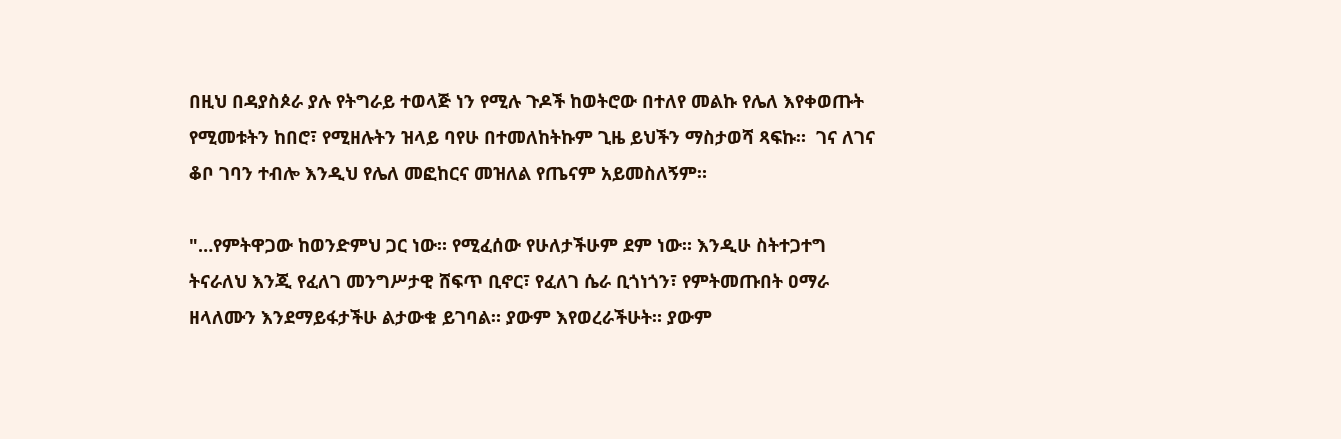በዚህ በዳያስጶራ ያሉ የትግራይ ተወላጅ ነን የሚሉ ጉዶች ከወትሮው በተለየ መልኩ የሌለ እየቀወጡት የሚመቱትን ከበሮ፣ የሚዘሉትን ዝላይ ባየሁ በተመለከትኩም ጊዜ ይህችን ማስታወሻ ጻፍኩ።  ገና ለገና ቆቦ ገባን ተብሎ እንዲህ የሌለ መፎከርና መዝለል የጤናም አይመስለኝም።

"…የምትዋጋው ከወንድምህ ጋር ነው። የሚፈሰው የሁለታችሁም ደም ነው። እንዲሁ ስትተጋተግ ትናራለህ እንጂ የፈለገ መንግሥታዊ ሸፍጥ ቢኖር፣ የፈለገ ሴራ ቢጎነጎን፣ የምትመጡበት ዐማራ ዘላለሙን እንደማይፋታችሁ ልታውቁ ይገባል። ያውም እየወረራችሁት። ያውም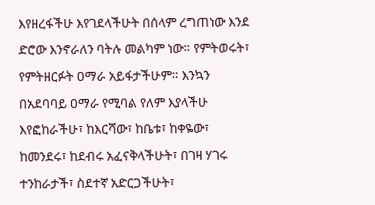እየዘረፋችሁ እየገደላችሁት በሰላም ረግጠነው እንደ ድሮው እንኖራለን ባትሉ መልካም ነው። የምትወሩት፣ የምትዘርፉት ዐማራ አይፋታችሁም። እንኳን በአደባባይ ዐማራ የሚባል የለም እያላችሁ እየፎከራችሁ፣ ከእርሻው፣ ከቤቱ፣ ከቀዬው፣ ከመንደሩ፣ ከደብሩ አፈናቅላችሁት፣ በገዛ ሃገሩ ተንከራታች፣ ስደተኛ አድርጋችሁት፣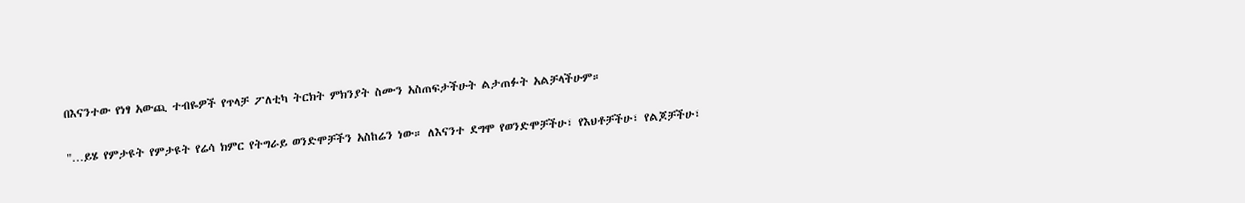በእናንተው የነፃ አውጪ ተብዬዎች የጥላቻ ፖለቲካ ትርክት ምክንያት ስሙን አስጠፍታችሁት ልታጠፉት አልቻላችሁም።

"…ይሄ የምታዩት የምታዩት የሬሳ ክምር የትግራይ ወንድሞቻችን አስከሬን ነው። ለእናንተ ደግሞ የወንድሞቻችሁ፣ የእህቶቻችሁ፣ የልጆቻችሁ፣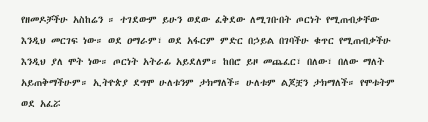የዘመዶቻችሁ አስከሬን ። ተገደውም ይሁን ወደው ፈቅደው ለሚገቡበት ጦርነት የሚጠብቃቸው እንዲህ መርገፍ ነው። ወደ ዐማራም፣ ወደ አፋርም ምድር በኃይል በገባችሁ ቁጥር የሚጠብቃችሁ እንዲህ ያለ ሞት ነው። ጦርነት አትራፊ አይደለም። ከበሮ ይዞ መጨፈር፣ በለው፣ በለው ማለት አይጠቅማችሁም። ኢትዮጵያ ደግሞ ሁለቱንም ታክማለች። ሁለቱም ልጆቿን ታክማለች። የሞቱትም ወደ አፈሯ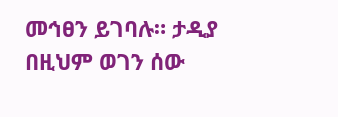መኅፀን ይገባሉ። ታዲያ በዚህም ወገን ሰው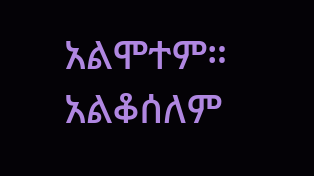አልሞተም። አልቆሰለም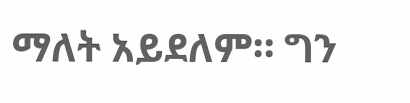ማለት አይደለም። ግን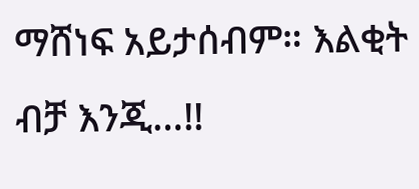ማሸነፍ አይታሰብም። እልቂት ብቻ እንጂ…!!